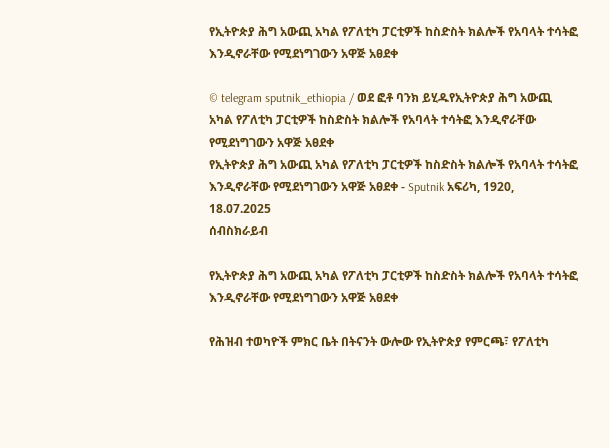የኢትዮጵያ ሕግ አውጪ አካል የፖለቲካ ፓርቲዎች ከስድስት ክልሎች የአባላት ተሳትፎ እንዲኖራቸው የሚደነግገውን አዋጅ አፀደቀ

© telegram sputnik_ethiopia / ወደ ፎቶ ባንክ ይሂዱየኢትዮጵያ ሕግ አውጪ አካል የፖለቲካ ፓርቲዎች ከስድስት ክልሎች የአባላት ተሳትፎ እንዲኖራቸው የሚደነግገውን አዋጅ አፀደቀ
የኢትዮጵያ ሕግ አውጪ አካል የፖለቲካ ፓርቲዎች ከስድስት ክልሎች የአባላት ተሳትፎ እንዲኖራቸው የሚደነግገውን አዋጅ አፀደቀ - Sputnik አፍሪካ, 1920, 18.07.2025
ሰብስክራይብ

የኢትዮጵያ ሕግ አውጪ አካል የፖለቲካ ፓርቲዎች ከስድስት ክልሎች የአባላት ተሳትፎ እንዲኖራቸው የሚደነግገውን አዋጅ አፀደቀ

የሕዝብ ተወካዮች ምክር ቤት በትናንት ውሎው የኢትዮጵያ የምርጫ፣ የፖለቲካ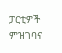ፓርቲዎች ምዝገባና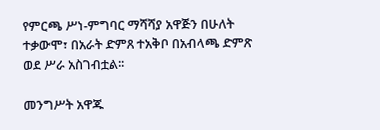የምርጫ ሥነ-ምግባር ማሻሻያ አዋጅን በሁለት ተቃውሞ፣ በአራት ድምጸ ተአቅቦ በአብላጫ ድምጽ ወደ ሥራ አስገብቷል፡፡

መንግሥት አዋጁ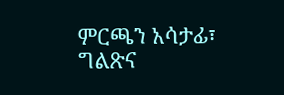ምርጫን አሳታፊ፣ ግልጽና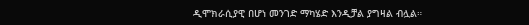ዲሞክራሲያዊ በሆነ መንገድ ማካሄድ እንዲቻል ያግዛል ብሏል።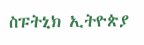ስፑትኒክ ኢትዮጵያ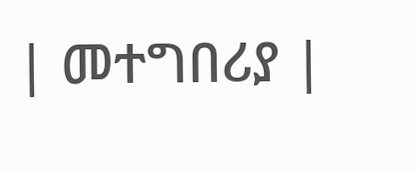| መተግበሪያ |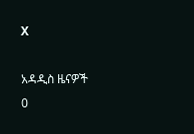X

አዳዲስ ዜናዎች
0